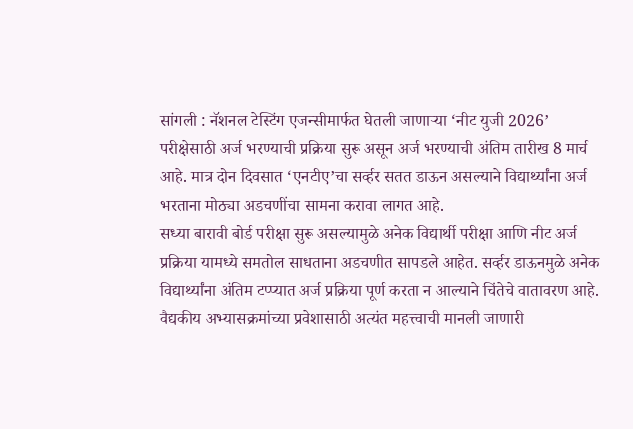सांगली : नॅशनल टेस्टिंग एजन्सीमार्फत घेतली जाणाऱ्या ‘नीट युजी 2026’ परीक्षेसाठी अर्ज भरण्याची प्रक्रिया सुरू असून अर्ज भरण्याची अंतिम तारीख 8 मार्च आहे. मात्र दोन दिवसात ‘एनटीए’चा सर्व्हर सतत डाऊन असल्याने विद्यार्थ्यांना अर्ज भरताना मोठ्या अडचणींचा सामना करावा लागत आहे.
सध्या बारावी बोर्ड परीक्षा सुरू असल्यामुळे अनेक विद्यार्थी परीक्षा आणि नीट अर्ज प्रक्रिया यामध्ये समतोल साधताना अडचणीत सापडले आहेत. सर्व्हर डाऊनमुळे अनेक विद्यार्थ्यांना अंतिम टप्प्यात अर्ज प्रक्रिया पूर्ण करता न आल्याने चिंतेचे वातावरण आहे. वैद्यकीय अभ्यासक्रमांच्या प्रवेशासाठी अत्यंत महत्त्वाची मानली जाणारी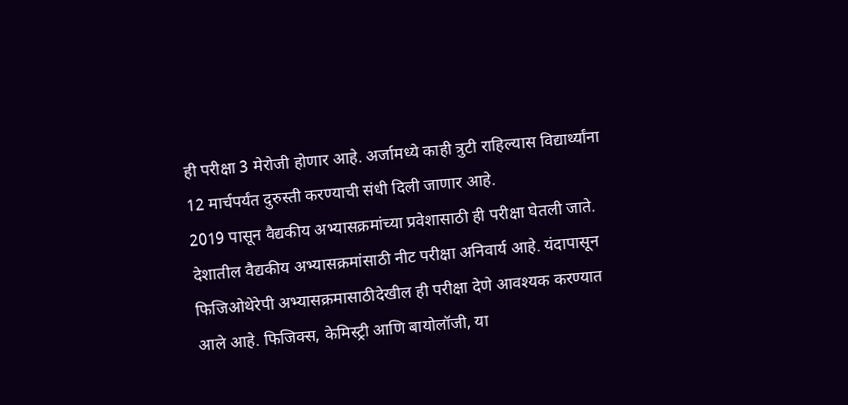ही परीक्षा 3 मेरोजी होणार आहे. अर्जामध्ये काही त्रुटी राहिल्यास विद्यार्थ्यांना 12 मार्चपर्यंत दुरुस्ती करण्याची संधी दिली जाणार आहे.
2019 पासून वैद्यकीय अभ्यासक्रमांच्या प्रवेशासाठी ही परीक्षा घेतली जाते. देशातील वैद्यकीय अभ्यासक्रमांसाठी नीट परीक्षा अनिवार्य आहे. यंदापासून फिजिओथेरेपी अभ्यासक्रमासाठीदेखील ही परीक्षा देणे आवश्यक करण्यात आले आहे. फिजिक्स, केमिस्ट्री आणि बायोलॉजी, या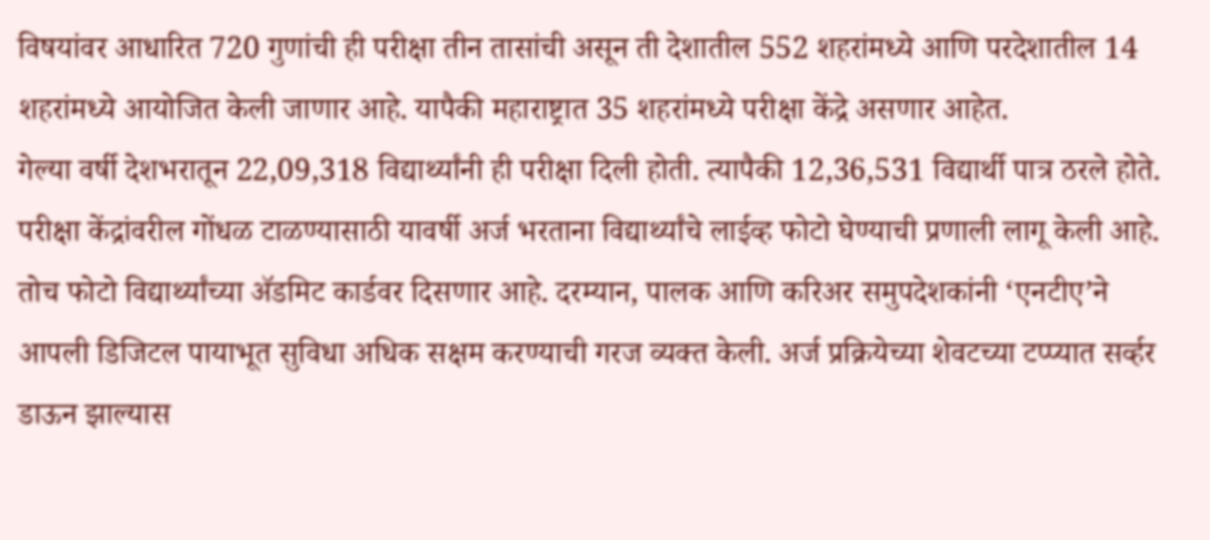विषयांवर आधारित 720 गुणांची ही परीक्षा तीन तासांची असून ती देशातील 552 शहरांमध्ये आणि परदेशातील 14 शहरांमध्ये आयोजित केली जाणार आहे. यापैकी महाराष्ट्रात 35 शहरांमध्ये परीक्षा केंद्रे असणार आहेत.
गेल्या वर्षी देशभरातून 22,09,318 विद्यार्थ्यांनी ही परीक्षा दिली होती. त्यापैकी 12,36,531 विद्यार्थी पात्र ठरले होते. परीक्षा केंद्रांवरील गोंधळ टाळण्यासाठी यावर्षी अर्ज भरताना विद्यार्थ्यांचे लाईव्ह फोटो घेण्याची प्रणाली लागू केली आहे. तोच फोटो विद्यार्थ्यांच्या ॲडमिट कार्डवर दिसणार आहे. दरम्यान, पालक आणि करिअर समुपदेशकांनी ‘एनटीए’ने आपली डिजिटल पायाभूत सुविधा अधिक सक्षम करण्याची गरज व्यक्त केली. अर्ज प्रक्रियेच्या शेवटच्या टप्प्यात सर्व्हर डाऊन झाल्यास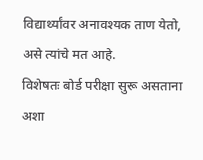विद्यार्थ्यांवर अनावश्यक ताण येतो, असे त्यांचे मत आहे.
विशेषतः बोर्ड परीक्षा सुरू असताना अशा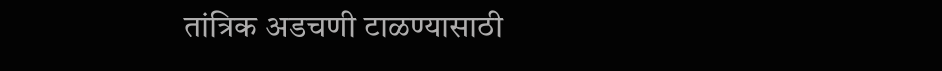तांत्रिक अडचणी टाळण्यासाठी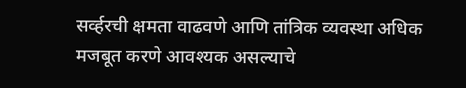सर्व्हरची क्षमता वाढवणे आणि तांत्रिक व्यवस्था अधिक मजबूत करणे आवश्यक असल्याचे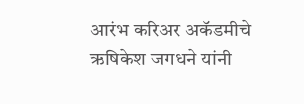आरंभ करिअर अकॅडमीचे ऋषिकेश जगधने यांनी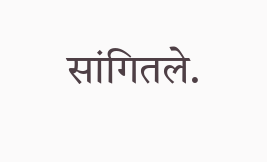सांगितले.